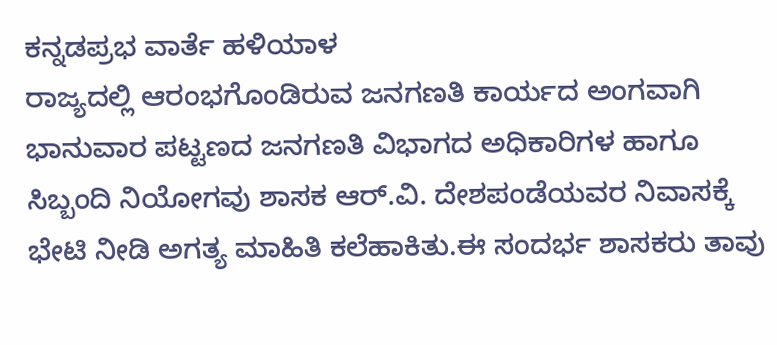ಕನ್ನಡಪ್ರಭ ವಾರ್ತೆ ಹಳಿಯಾಳ
ರಾಜ್ಯದಲ್ಲಿ ಆರಂಭಗೊಂಡಿರುವ ಜನಗಣತಿ ಕಾರ್ಯದ ಅಂಗವಾಗಿ ಭಾನುವಾರ ಪಟ್ಟಣದ ಜನಗಣತಿ ವಿಭಾಗದ ಅಧಿಕಾರಿಗಳ ಹಾಗೂ ಸಿಬ್ಬಂದಿ ನಿಯೋಗವು ಶಾಸಕ ಆರ್.ವಿ. ದೇಶಪಂಡೆಯವರ ನಿವಾಸಕ್ಕೆ ಭೇಟಿ ನೀಡಿ ಅಗತ್ಯ ಮಾಹಿತಿ ಕಲೆಹಾಕಿತು.ಈ ಸಂದರ್ಭ ಶಾಸಕರು ತಾವು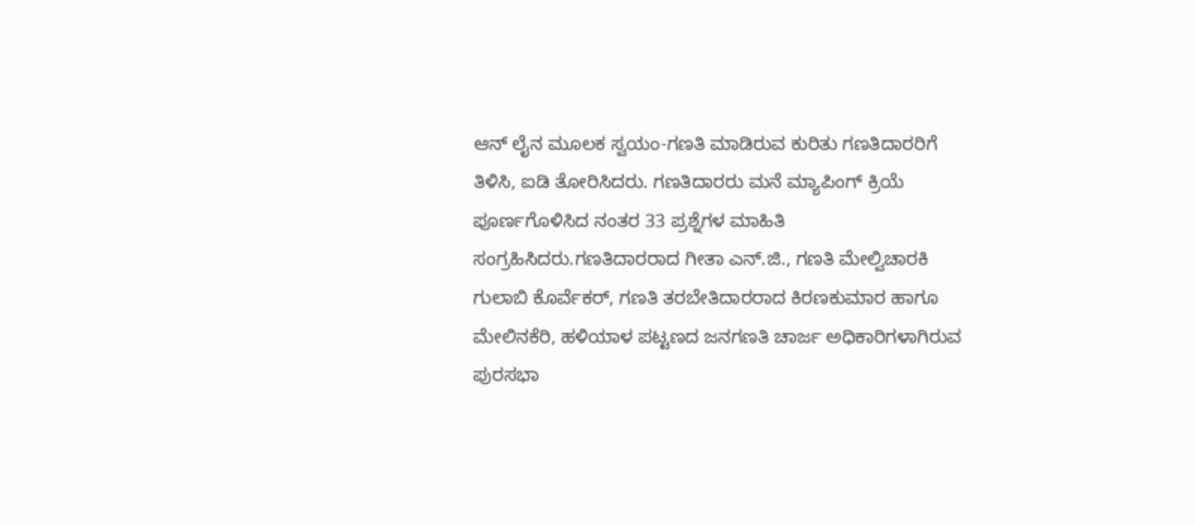ಆನ್ ಲೈನ ಮೂಲಕ ಸ್ವಯಂ-ಗಣತಿ ಮಾಡಿರುವ ಕುರಿತು ಗಣತಿದಾರರಿಗೆ ತಿಳಿಸಿ, ಐಡಿ ತೋರಿಸಿದರು. ಗಣತಿದಾರರು ಮನೆ ಮ್ಯಾಪಿಂಗ್ ಕ್ರಿಯೆ ಪೂರ್ಣಗೊಳಿಸಿದ ನಂತರ 33 ಪ್ರಶ್ನೆಗಳ ಮಾಹಿತಿ ಸಂಗ್ರಹಿಸಿದರು.ಗಣತಿದಾರರಾದ ಗೀತಾ ಎನ್.ಜಿ., ಗಣತಿ ಮೇಲ್ವಿಚಾರಕಿ ಗುಲಾಬಿ ಕೊರ್ವೆಕರ್, ಗಣತಿ ತರಬೇತಿದಾರರಾದ ಕಿರಣಕುಮಾರ ಹಾಗೂ ಮೇಲಿನಕೆರಿ, ಹಳಿಯಾಳ ಪಟ್ಟಣದ ಜನಗಣತಿ ಚಾರ್ಜ ಅಧಿಕಾರಿಗಳಾಗಿರುವ ಪುರಸಭಾ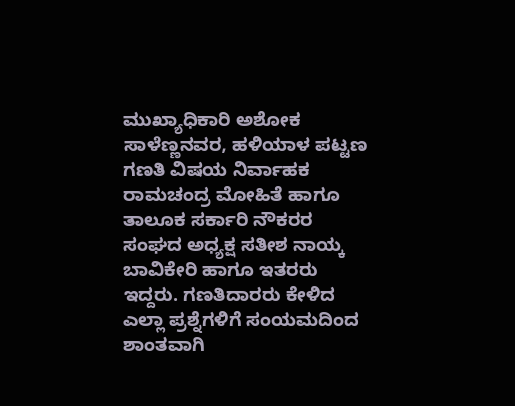ಮುಖ್ಯಾಧಿಕಾರಿ ಅಶೋಕ ಸಾಳೆಣ್ಣನವರ, ಹಳಿಯಾಳ ಪಟ್ಟಣ ಗಣತಿ ವಿಷಯ ನಿರ್ವಾಹಕ ರಾಮಚಂದ್ರ ಮೋಹಿತೆ ಹಾಗೂ ತಾಲೂಕ ಸರ್ಕಾರಿ ನೌಕರರ ಸಂಘದ ಅಧ್ಯಕ್ಷ ಸತೀಶ ನಾಯ್ಕ ಬಾವಿಕೇರಿ ಹಾಗೂ ಇತರರು ಇದ್ದರು. ಗಣತಿದಾರರು ಕೇಳಿದ ಎಲ್ಲಾ ಪ್ರಶ್ನೆಗಳಿಗೆ ಸಂಯಮದಿಂದ ಶಾಂತವಾಗಿ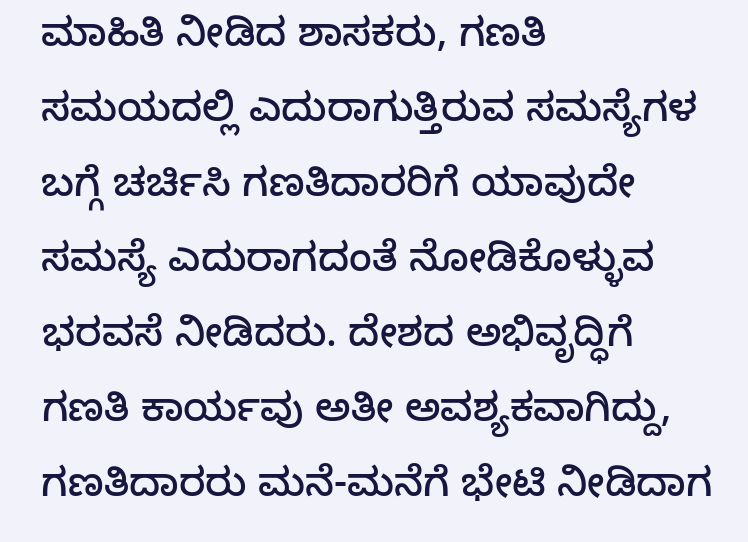ಮಾಹಿತಿ ನೀಡಿದ ಶಾಸಕರು, ಗಣತಿ ಸಮಯದಲ್ಲಿ ಎದುರಾಗುತ್ತಿರುವ ಸಮಸ್ಯೆಗಳ ಬಗ್ಗೆ ಚರ್ಚಿಸಿ ಗಣತಿದಾರರಿಗೆ ಯಾವುದೇ ಸಮಸ್ಯೆ ಎದುರಾಗದಂತೆ ನೋಡಿಕೊಳ್ಳುವ ಭರವಸೆ ನೀಡಿದರು. ದೇಶದ ಅಭಿವೃದ್ಧಿಗೆ ಗಣತಿ ಕಾರ್ಯವು ಅತೀ ಅವಶ್ಯಕವಾಗಿದ್ದು, ಗಣತಿದಾರರು ಮನೆ-ಮನೆಗೆ ಭೇಟಿ ನೀಡಿದಾಗ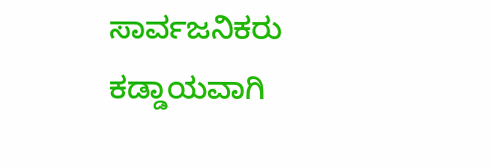ಸಾರ್ವಜನಿಕರು ಕಡ್ಡಾಯವಾಗಿ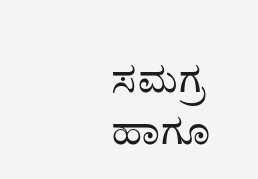ಸಮಗ್ರ ಹಾಗೂ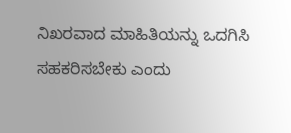ನಿಖರವಾದ ಮಾಹಿತಿಯನ್ನು ಒದಗಿಸಿ ಸಹಕರಿಸಬೇಕು ಎಂದು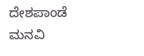ದೇಶಪಾಂಡೆ ಮನವಿ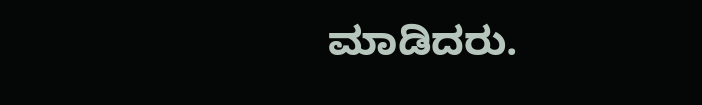ಮಾಡಿದರು.